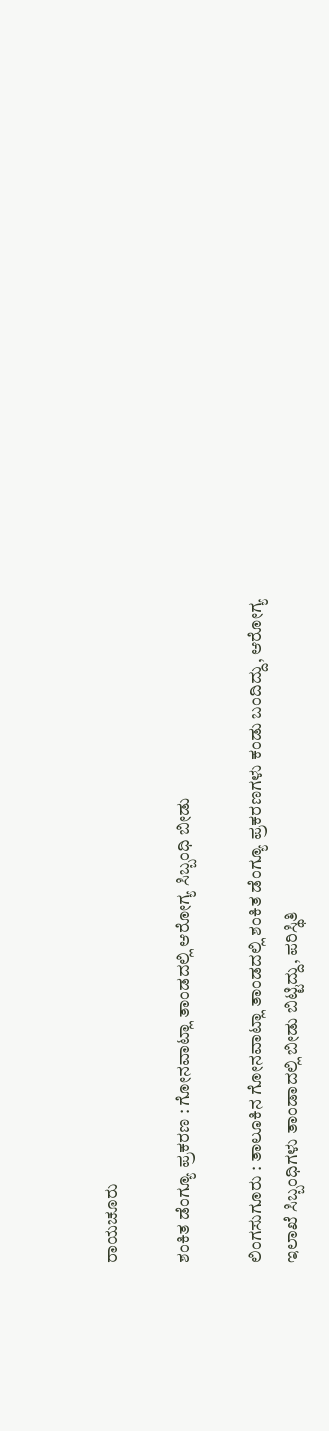ರಾಯಚೂರು

ಶಂಕಿತ ಡೆಂಗ್ಯೂ ಪ್ರಕರಣ : ಗೋನವಾಟ್ಲಾ ತಾಂಡದಲ್ಲಿ ಆರೋಗ್ಯ ಸಿಬ್ಬಂಧಿ ಬೀಡು

ಲಿಂಗಸುಗೂರು : ತಾಲೂಕಿನ ಗೋನವಾಟ್ಲಾ ತಾಂಡದಲ್ಲಿ ಶಂಕಿತ ಡೆಂಗ್ಯೂ ಪ್ರಕರಣಗಳು ಕಂಡು ಬಂದಿದ್ದು, ಆರೋಗ್ಯ ಇಲಾಖೆ ಸಿಬ್ಬಂಧಿಗಳು ತಾಂಡಾದಲ್ಲಿ ಬೀಡು ಬಿಟ್ಟಿದ್ದು, ಪರಿಸ್ಥಿತಿ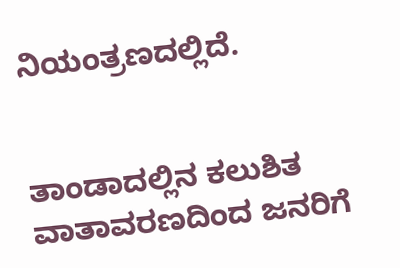ನಿಯಂತ್ರಣದಲ್ಲಿದೆ.


ತಾಂಡಾದಲ್ಲಿನ ಕಲುಶಿತ ವಾತಾವರಣದಿಂದ ಜನರಿಗೆ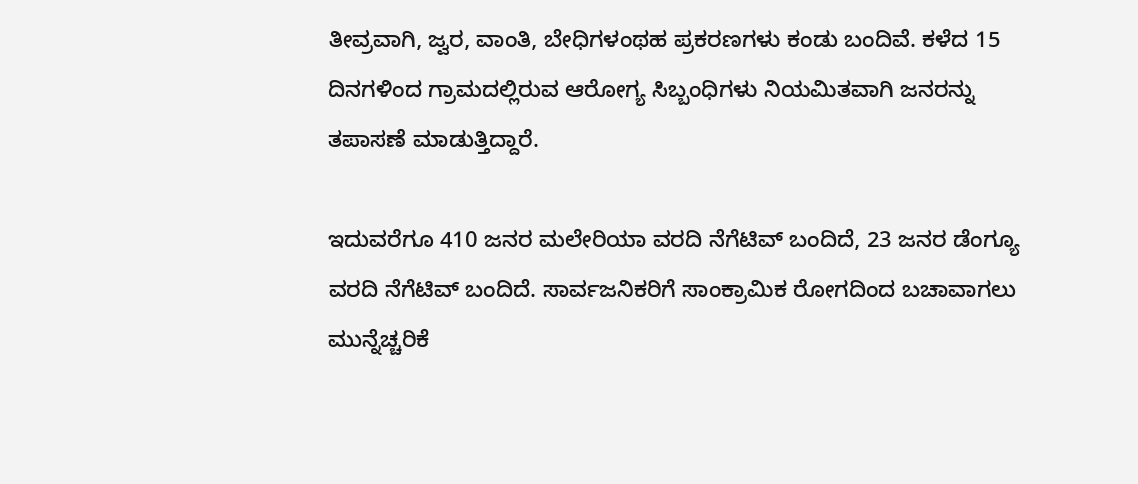ತೀವ್ರವಾಗಿ, ಜ್ವರ, ವಾಂತಿ, ಬೇಧಿಗಳಂಥಹ ಪ್ರಕರಣಗಳು ಕಂಡು ಬಂದಿವೆ. ಕಳೆದ 15 ದಿನಗಳಿಂದ ಗ್ರಾಮದಲ್ಲಿರುವ ಆರೋಗ್ಯ ಸಿಬ್ಬಂಧಿಗಳು ನಿಯಮಿತವಾಗಿ ಜನರನ್ನು ತಪಾಸಣೆ ಮಾಡುತ್ತಿದ್ದಾರೆ.

ಇದುವರೆಗೂ 410 ಜನರ ಮಲೇರಿಯಾ ವರದಿ ನೆಗೆಟಿವ್ ಬಂದಿದೆ, 23 ಜನರ ಡೆಂಗ್ಯೂ ವರದಿ ನೆಗೆಟಿವ್ ಬಂದಿದೆ. ಸಾರ್ವಜನಿಕರಿಗೆ ಸಾಂಕ್ರಾಮಿಕ ರೋಗದಿಂದ ಬಚಾವಾಗಲು ಮುನ್ನೆಚ್ಚರಿಕೆ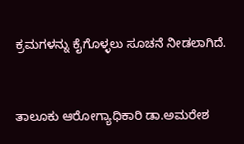ಕ್ರಮಗಳನ್ನು ಕೈಗೊಳ್ಳಲು ಸೂಚನೆ ನೀಡಲಾಗಿದೆ.


ತಾಲೂಕು ಆರೋಗ್ಯಾಧಿಕಾರಿ ಡಾ.ಅಮರೇಶ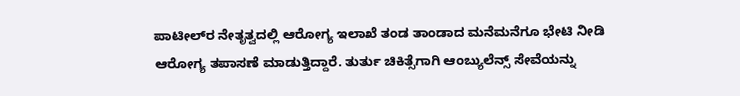ಪಾಟೀಲ್‍ರ ನೇತೃತ್ವದಲ್ಲಿ ಆರೋಗ್ಯ ಇಲಾಖೆ ತಂಡ ತಾಂಡಾದ ಮನೆಮನೆಗೂ ಭೇಟಿ ನೀಡಿ ಆರೋಗ್ಯ ತಪಾಸಣೆ ಮಾಡುತ್ತಿದ್ದಾರೆ. ತುರ್ತು ಚಿಕಿತ್ಸೆಗಾಗಿ ಆಂಬ್ಯುಲೆನ್ಸ್ ಸೇವೆಯನ್ನು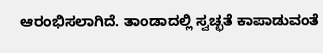ಆರಂಭಿಸಲಾಗಿದೆ. ತಾಂಡಾದಲ್ಲಿ ಸ್ವಚ್ಛತೆ ಕಾಪಾಡುವಂತೆ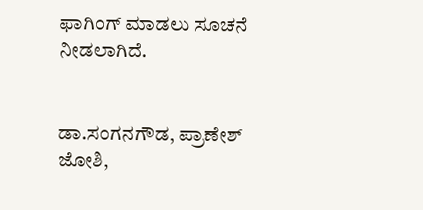ಫಾಗಿಂಗ್ ಮಾಡಲು ಸೂಚನೆ ನೀಡಲಾಗಿದೆ.


ಡಾ.ಸಂಗನಗೌಡ, ಪ್ರಾಣೇಶ್ ಜೋಶಿ,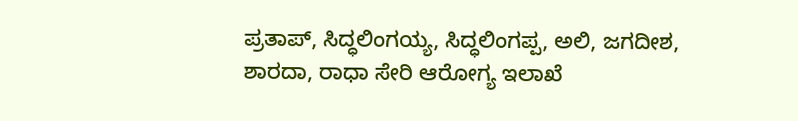ಪ್ರತಾಪ್, ಸಿದ್ಧಲಿಂಗಯ್ಯ, ಸಿದ್ಧಲಿಂಗಪ್ಪ, ಅಲಿ, ಜಗದೀಶ, ಶಾರದಾ, ರಾಧಾ ಸೇರಿ ಆರೋಗ್ಯ ಇಲಾಖೆ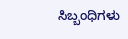ಸಿಬ್ಬಂಧಿಗಳು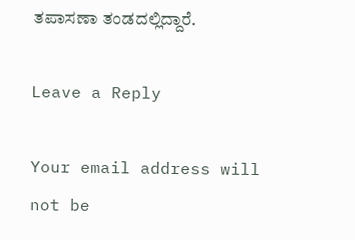ತಪಾಸಣಾ ತಂಡದಲ್ಲಿದ್ದಾರೆ.

Leave a Reply

Your email address will not be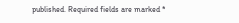published. Required fields are marked *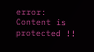error: Content is protected !!